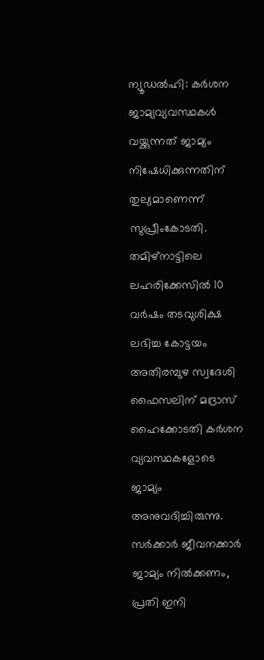ന്യൂഡൽഹി: കർശന ജാമ്യവ്യവസ്ഥകൾ വയ്ക്കുന്നത് ജാമ്യം നിഷേധിക്കുന്നതിന് തുല്യമാണെന്ന് സുപ്രീംകോടതി. തമിഴ്നാട്ടിലെ ലഹരിക്കേസിൽ 10 വർഷം തടവുശിക്ഷ ലഭിച്ച കോട്ടയം അതിരമ്പുഴ സ്വദേശി ഫൈസലിന് മദ്രാസ് ഹൈക്കോടതി കർശന വ്യവസ്ഥകളോടെ ജാമ്യം അനുവദിച്ചിരുന്നു. സർക്കാർ ജീവനക്കാർ ജാമ്യം നിൽക്കണം, പ്രതി ഇനി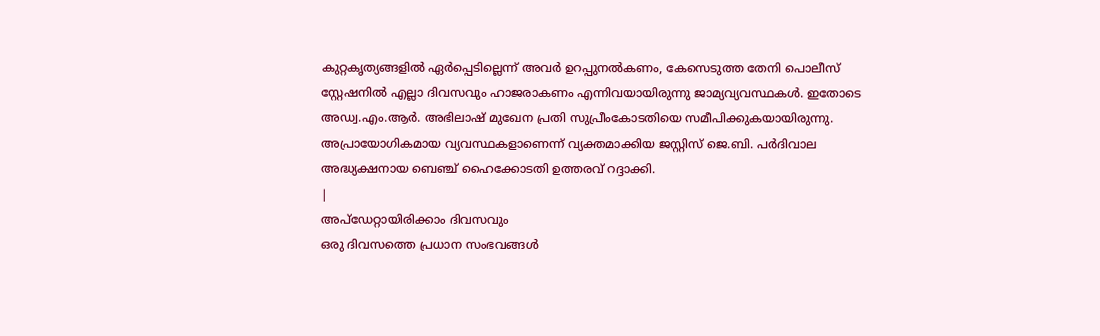കുറ്റകൃത്യങ്ങളിൽ ഏർപ്പെടില്ലെന്ന് അവർ ഉറപ്പുനൽകണം, കേസെടുത്ത തേനി പൊലീസ് സ്റ്റേഷനിൽ എല്ലാ ദിവസവും ഹാജരാകണം എന്നിവയായിരുന്നു ജാമ്യവ്യവസ്ഥകൾ. ഇതോടെ അഡ്വ.എം.ആർ. അഭിലാഷ് മുഖേന പ്രതി സുപ്രീംകോടതിയെ സമീപിക്കുകയായിരുന്നു. അപ്രായോഗികമായ വ്യവസ്ഥകളാണെന്ന് വ്യക്തമാക്കിയ ജസ്റ്റിസ് ജെ.ബി. പർദിവാല അദ്ധ്യക്ഷനായ ബെഞ്ച് ഹൈക്കോടതി ഉത്തരവ് റദ്ദാക്കി.
|
അപ്ഡേറ്റായിരിക്കാം ദിവസവും
ഒരു ദിവസത്തെ പ്രധാന സംഭവങ്ങൾ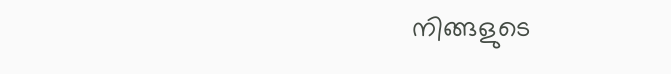നിങ്ങളുടെ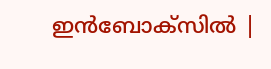ഇൻബോക്സിൽ |